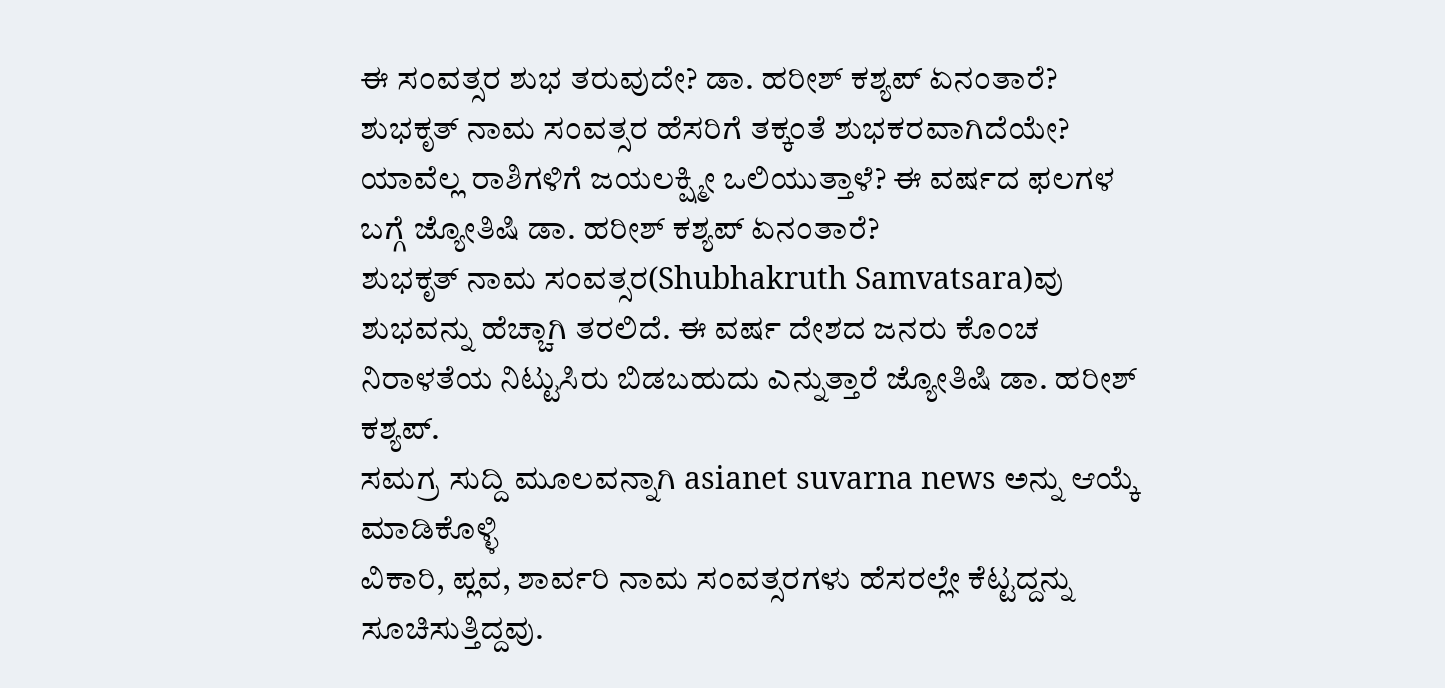ಈ ಸಂವತ್ಸರ ಶುಭ ತರುವುದೇ? ಡಾ. ಹರೀಶ್ ಕಶ್ಯಪ್ ಏನಂತಾರೆ?
ಶುಭಕೃತ್ ನಾಮ ಸಂವತ್ಸರ ಹೆಸರಿಗೆ ತಕ್ಕಂತೆ ಶುಭಕರವಾಗಿದೆಯೇ? ಯಾವೆಲ್ಲ ರಾಶಿಗಳಿಗೆ ಜಯಲಕ್ಷ್ಮೀ ಒಲಿಯುತ್ತಾಳೆ? ಈ ವರ್ಷದ ಫಲಗಳ ಬಗ್ಗೆ ಜ್ಯೋತಿಷಿ ಡಾ. ಹರೀಶ್ ಕಶ್ಯಪ್ ಏನಂತಾರೆ?
ಶುಭಕೃತ್ ನಾಮ ಸಂವತ್ಸರ(Shubhakruth Samvatsara)ವು ಶುಭವನ್ನು ಹೆಚ್ಚಾಗಿ ತರಲಿದೆ. ಈ ವರ್ಷ ದೇಶದ ಜನರು ಕೊಂಚ ನಿರಾಳತೆಯ ನಿಟ್ಟುಸಿರು ಬಿಡಬಹುದು ಎನ್ನುತ್ತಾರೆ ಜ್ಯೋತಿಷಿ ಡಾ. ಹರೀಶ್ ಕಶ್ಯಪ್.
ಸಮಗ್ರ ಸುದ್ದಿ ಮೂಲವನ್ನಾಗಿ asianet suvarna news ಅನ್ನು ಆಯ್ಕೆ ಮಾಡಿಕೊಳ್ಳಿ
ವಿಕಾರಿ, ಪ್ಲವ, ಶಾರ್ವರಿ ನಾಮ ಸಂವತ್ಸರಗಳು ಹೆಸರಲ್ಲೇ ಕೆಟ್ಟದ್ದನ್ನು ಸೂಚಿಸುತ್ತಿದ್ದವು.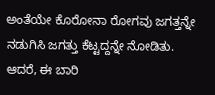ಅಂತೆಯೇ ಕೊರೋನಾ ರೋಗವು ಜಗತ್ತನ್ನೇ ನಡುಗಿಸಿ ಜಗತ್ತು ಕೆಟ್ಟದ್ದನ್ನೇ ನೋಡಿತು. ಆದರೆ, ಈ ಬಾರಿ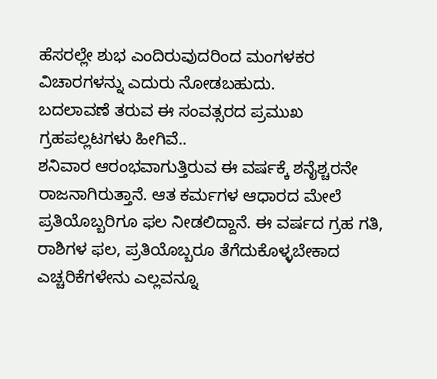ಹೆಸರಲ್ಲೇ ಶುಭ ಎಂದಿರುವುದರಿಂದ ಮಂಗಳಕರ ವಿಚಾರಗಳನ್ನು ಎದುರು ನೋಡಬಹುದು.
ಬದಲಾವಣೆ ತರುವ ಈ ಸಂವತ್ಸರದ ಪ್ರಮುಖ ಗ್ರಹಪಲ್ಲಟಗಳು ಹೀಗಿವೆ..
ಶನಿವಾರ ಆರಂಭವಾಗುತ್ತಿರುವ ಈ ವರ್ಷಕ್ಕೆ ಶನೈಶ್ಚರನೇ ರಾಜನಾಗಿರುತ್ತಾನೆ. ಆತ ಕರ್ಮಗಳ ಆಧಾರದ ಮೇಲೆ ಪ್ರತಿಯೊಬ್ಬರಿಗೂ ಫಲ ನೀಡಲಿದ್ದಾನೆ. ಈ ವರ್ಷದ ಗ್ರಹ ಗತಿ, ರಾಶಿಗಳ ಫಲ, ಪ್ರತಿಯೊಬ್ಬರೂ ತೆಗೆದುಕೊಳ್ಳಬೇಕಾದ ಎಚ್ಚರಿಕೆಗಳೇನು ಎಲ್ಲವನ್ನೂ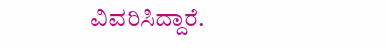ವಿವರಿಸಿದ್ದಾರೆ.